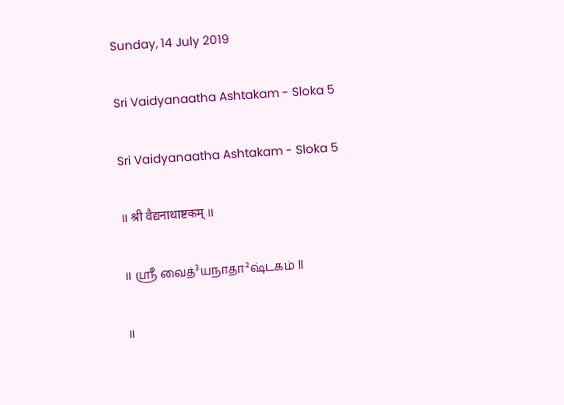Sunday, 14 July 2019

Sri Vaidyanaatha Ashtakam - Sloka 5

Sri Vaidyanaatha Ashtakam - Sloka 5

॥ श्री वैद्यनाथाष्टकम् ॥

॥ ஶ்ரீ வைத்³யநாதா²ஷ்டகம் ॥

॥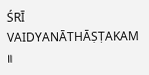ŚRĪ VAIDYANĀTHĀṢṬAKAM ॥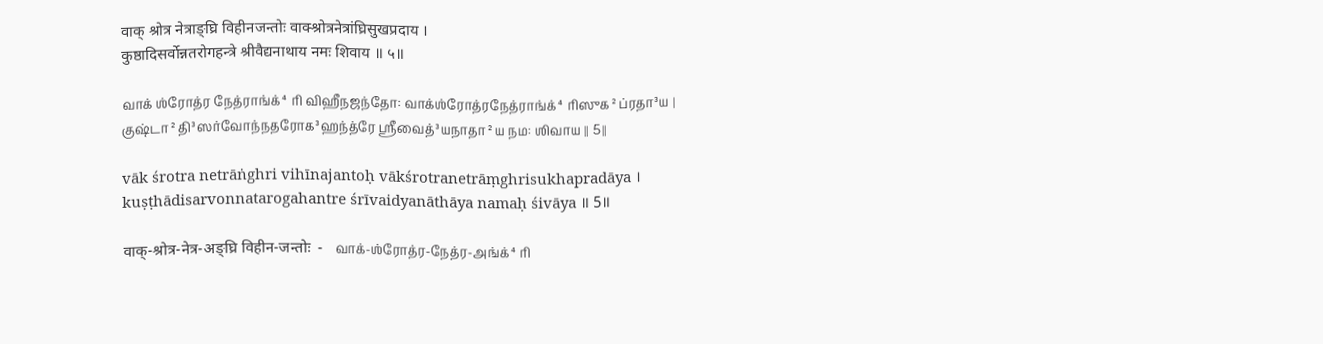वाक् श्रोत्र नेत्राङ्घ्रि विहीनजन्तोः वाक्श्रोत्रनेत्रांघ्रिसुखप्रदाय ।
कुष्ठादिसर्वोन्नतरोगहन्त्रे श्रीवैद्यनाथाय नमः शिवाय ॥ ५॥

வாக் ஶ்ரோத்ர நேத்ராங்க்⁴ரி விஹீநஜந்தோ: வாக்ஶ்ரோத்ரநேத்ராங்க்⁴ரிஸுக²ப்ரதா³ய ।
குஷ்டா²தி³ஸர்வோந்நதரோக³ஹந்த்ரே ஶ்ரீவைத்³யநாதா²ய நம: ஶிவாய ॥ 5॥

vāk śrotra netrāṅghri vihīnajantoḥ vākśrotranetrāṃghrisukhapradāya ।
kuṣṭhādisarvonnatarogahantre śrīvaidyanāthāya namaḥ śivāya ॥ 5॥

वाक्-श्रोत्र-नेत्र-अङ्घ्रि विहीन-जन्तोः  -   வாக்-ஶ்ரோத்ர-நேத்ர-அங்க்⁴ரி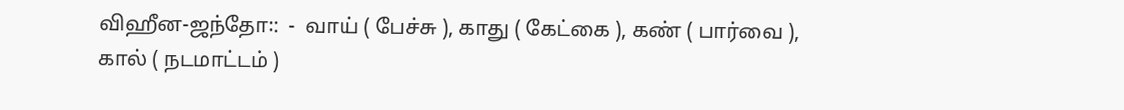விஹீன-ஜந்தோ꞉:  -  வாய் ( பேச்சு ), காது ( கேட்கை ), கண் ( பார்வை ), கால் ( நடமாட்டம் )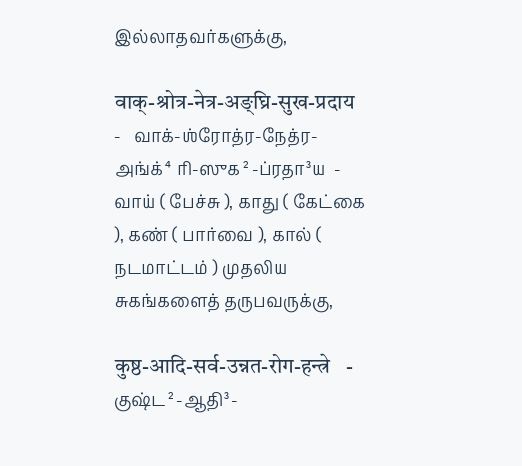இல்லாதவர்களுக்கு,

वाक्-श्रोत्र-नेत्र-अङ्घ्रि-सुख-प्रदाय   -   வாக்-ஶ்ரோத்ர-நேத்ர-அங்க்⁴ரி-ஸுக²-ப்ரதா³ய  -  வாய் ( பேச்சு ), காது ( கேட்கை ), கண் ( பார்வை ), கால் ( நடமாட்டம் ) முதலிய சுகங்களைத் தருபவருக்கு,

कुष्ठ-आदि-सर्व-उन्नत-रोग-हन्त्रे   -   குஷ்ட²-ஆதி³-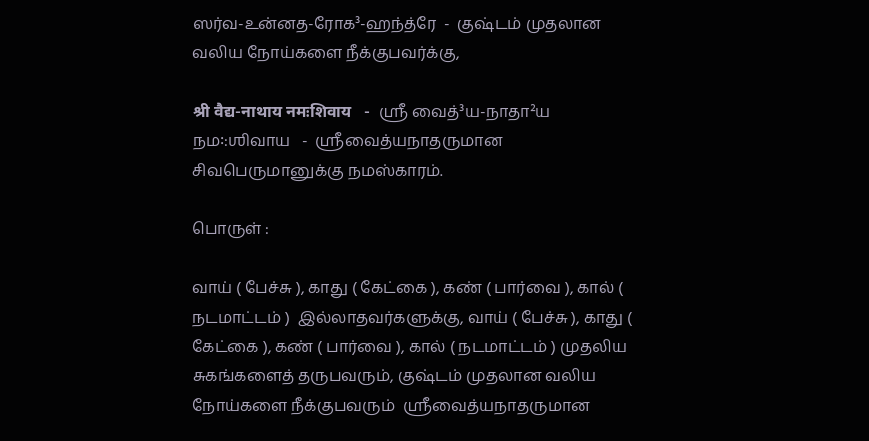ஸர்வ-உன்னத-ரோக³-ஹந்த்ரே  -  குஷ்டம் முதலான வலிய நோய்களை நீக்குபவர்க்கு,

श्री वैद्य-नाथाय नमःशिवाय   -  ஶ்ரீ வைத்³ய-நாதா²ய நம꞉:ஶிவாய   -  ஸ்ரீவைத்யநாதருமான சிவபெருமானுக்கு நமஸ்காரம்.

பொருள் :

வாய் ( பேச்சு ), காது ( கேட்கை ), கண் ( பார்வை ), கால் ( நடமாட்டம் )  இல்லாதவர்களுக்கு, வாய் ( பேச்சு ), காது ( கேட்கை ), கண் ( பார்வை ), கால் ( நடமாட்டம் ) முதலிய சுகங்களைத் தருபவரும், குஷ்டம் முதலான வலிய நோய்களை நீக்குபவரும்  ஸ்ரீவைத்யநாதருமான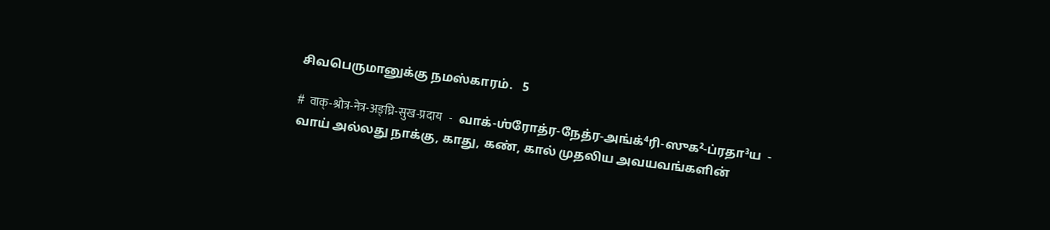சிவபெருமானுக்கு நமஸ்காரம்.   5

#  वाक्-श्रोत्र-नेत्र-अङ्घ्रि-सुख-प्रदाय   -   வாக்-ஶ்ரோத்ர-நேத்ர-அங்க்⁴ரி-ஸுக²-ப்ரதா³ய  -  வாய் அல்லது நாக்கு, காது, கண், கால் முதலிய அவயவங்களின்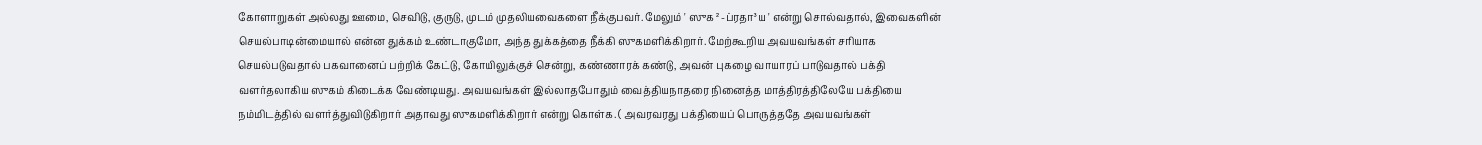கோளாறுகள் அல்லது ஊமை, செவிடு, குருடு, முடம் முதலியவைகளை நீக்குபவர். மேலும் ' ஸுக²-ப்ரதா³ய ' என்று சொல்வதால், இவைகளின் செயல்பாடின்மையால் என்ன துக்கம் உண்டாகுமோ, அந்த துக்கத்தை நீக்கி ஸுகமளிக்கிறார். மேற்கூறிய அவயவங்கள் சரியாக செயல்படுவதால் பகவானைப் பற்றிக் கேட்டு, கோயிலுக்குச் சென்று, கண்ணாரக் கண்டு, அவன் புகழை வாயாரப் பாடுவதால் பக்தி வளர்தலாகிய ஸுகம் கிடைக்க வேண்டியது. அவயவங்கள் இல்லாதபோதும் வைத்தியநாதரை நினைத்த மாத்திரத்திலேயே பக்தியை நம்மிடத்தில் வளர்த்துவிடுகிறார் அதாவது ஸுகமளிக்கிறார் என்று கொள்க. ( அவரவரது பக்தியைப் பொருத்ததே அவயவங்கள்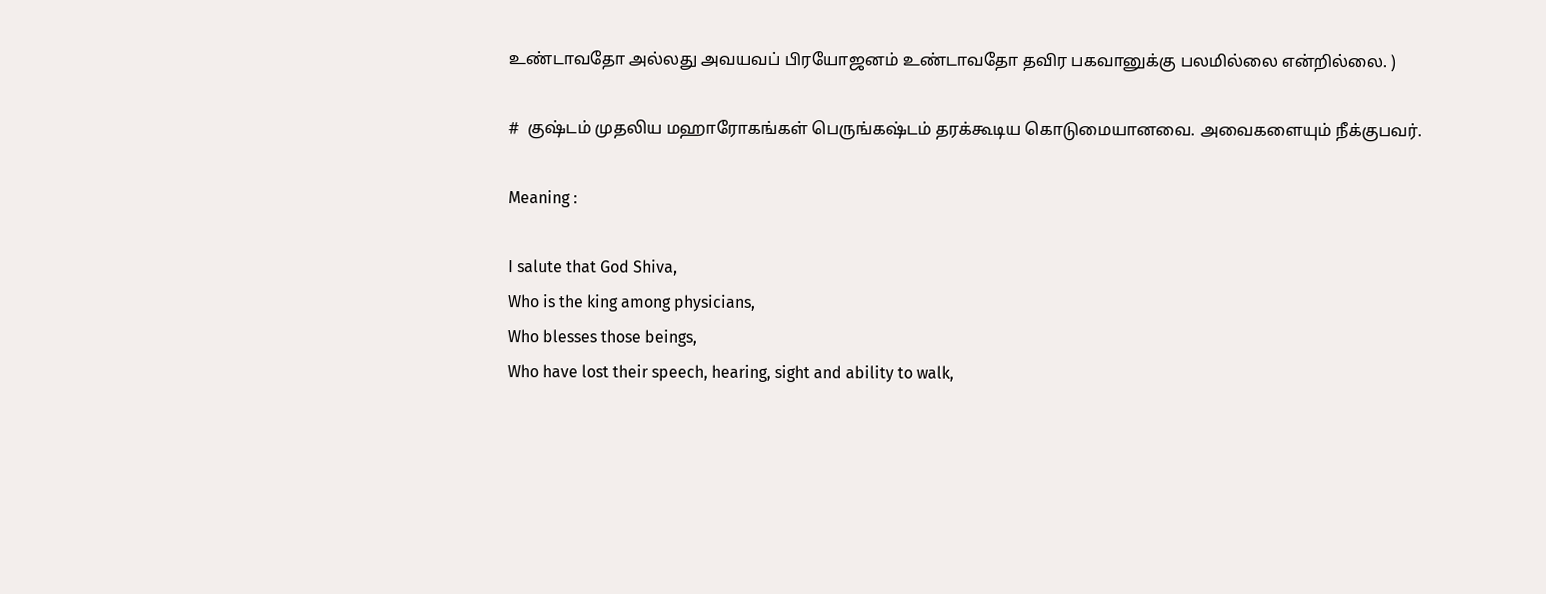உண்டாவதோ அல்லது அவயவப் பிரயோஜனம் உண்டாவதோ தவிர பகவானுக்கு பலமில்லை என்றில்லை. )

#  குஷ்டம் முதலிய மஹாரோகங்கள் பெருங்கஷ்டம் தரக்கூடிய கொடுமையானவை. அவைகளையும் நீக்குபவர்.

Meaning :

I salute that God Shiva,
Who is the king among physicians,
Who blesses those beings,
Who have lost their speech, hearing, sight and ability to walk,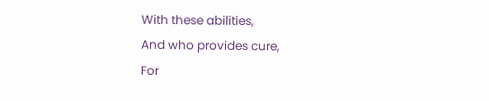With these abilities,
And who provides cure,
For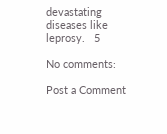devastating diseases like leprosy.   5

No comments:

Post a Comment